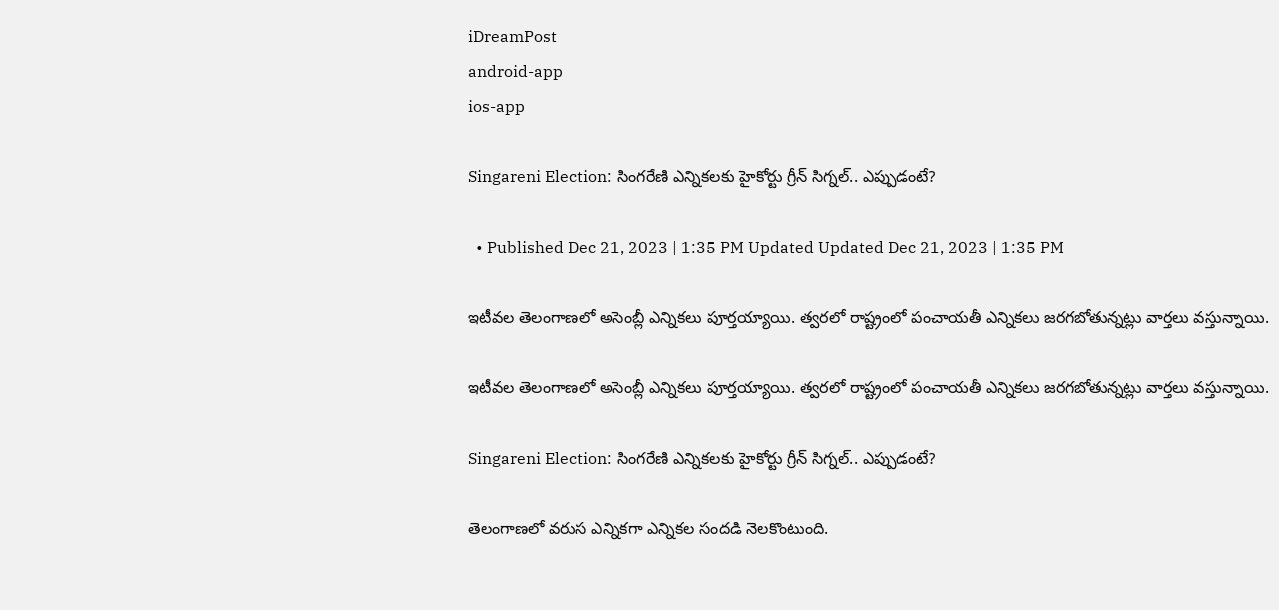iDreamPost
android-app
ios-app

Singareni Election: సింగరేణి ఎన్నికలకు హైకోర్టు గ్రీన్ సిగ్నల్.. ఎప్పుడంటే?

  • Published Dec 21, 2023 | 1:35 PM Updated Updated Dec 21, 2023 | 1:35 PM

ఇటీవల తెలంగాణలో అసెంబ్లీ ఎన్నికలు పూర్తయ్యాయి. త్వరలో రాష్ట్రంలో పంచాయతీ ఎన్నికలు జరగబోతున్నట్లు వార్తలు వస్తున్నాయి.

ఇటీవల తెలంగాణలో అసెంబ్లీ ఎన్నికలు పూర్తయ్యాయి. త్వరలో రాష్ట్రంలో పంచాయతీ ఎన్నికలు జరగబోతున్నట్లు వార్తలు వస్తున్నాయి.

Singareni Election: సింగరేణి ఎన్నికలకు హైకోర్టు గ్రీన్ సిగ్నల్.. ఎప్పుడంటే?

తెలంగాణలో వరుస ఎన్నికగా ఎన్నికల సందడి నెలకొంటుంది.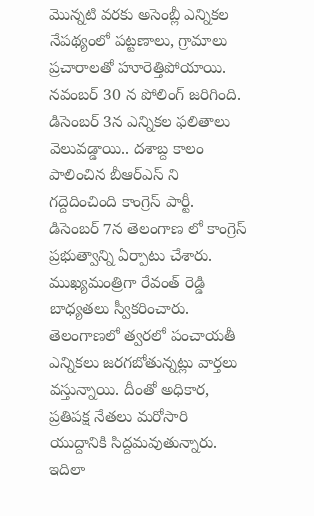మొన్నటి వరకు అసెంబ్లీ ఎన్నికల నేపథ్యంలో పట్టణాలు, గ్రామాలు ప్రచారాలతో హూరెత్తిపోయాయి. నవంబర్ 30 న పోలింగ్ జరిగింది.  డిసెంబర్ 3న ఎన్నికల ఫలితాలు వెలువడ్డాయి.. దశాబ్ద కాలం పాలించిన బీఆర్ఎస్ ని గద్దెదించింది కాంగ్రెస్ పార్టీ. డిసెంబర్ 7న తెలంగాణ లో కాంగ్రెస్ ప్రభుత్వాన్ని ఏర్పాటు చేశారు.  ముఖ్యమంత్రిగా రేవంత్ రెడ్డి బాధ్యతలు స్వీకరించారు. తెలంగాణలో త్వరలో పంచాయతీ ఎన్నికలు జరగబోతున్నట్లు వార్తలు వస్తున్నాయి. దీంతో అధికార, ప్రతిపక్ష నేతలు మరోసారి యుద్దానికి సిద్దమవుతున్నారు. ఇదిలా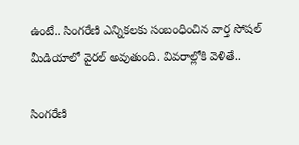ఉంటే.. సింగరేణి ఎన్నికలకు సంబంధించిన వార్త సోషల్ మీడియాలో వైరల్ అవుతుంది. వివరాల్లోకి వెళితే..

సింగరేణి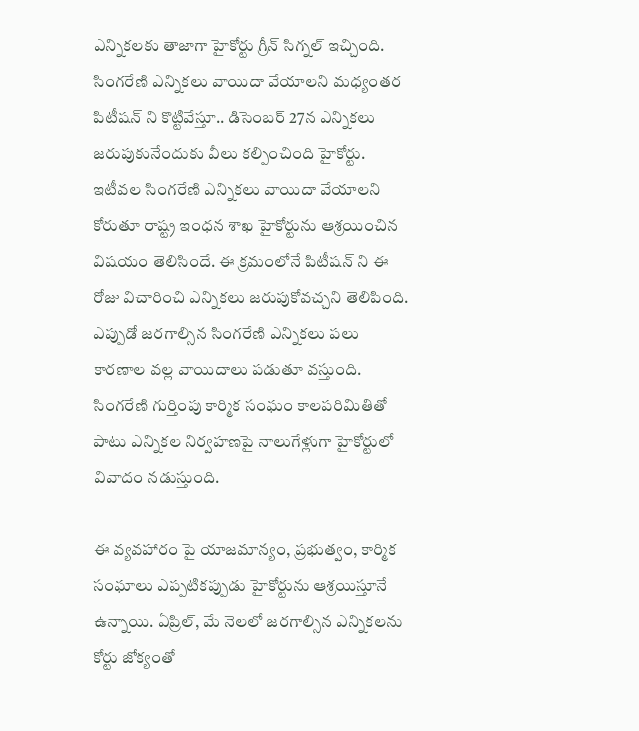ఎన్నికలకు తాజాగా హైకోర్టు గ్రీన్ సిగ్నల్ ఇచ్చింది. సింగరేణి ఎన్నికలు వాయిదా వేయాలని మధ్యంతర పిటీషన్ ని కొట్టివేస్తూ.. డిసెంబర్ 27న ఎన్నికలు జరుపుకునేందుకు వీలు కల్పించింది హైకోర్టు. ఇటీవల సింగరేణి ఎన్నికలు వాయిదా వేయాలని కోరుతూ రాష్ట్ర ఇంధన శాఖ హైకోర్టును ఆశ్రయించిన విషయం తెలిసిందే. ఈ క్రమంలోనే పిటీషన్ ని ఈ రోజు విచారించి ఎన్నికలు జరుపుకోవచ్చని తెలిపింది. ఎప్పుడో జరగాల్సిన సింగరేణి ఎన్నికలు పలు కారణాల వల్ల వాయిదాలు పడుతూ వస్తుంది. సింగరేణి గుర్తింపు కార్మిక సంఘం కాలపరిమితితో పాటు ఎన్నికల నిర్వహణపై నాలుగేళ్లుగా హైకోర్టులో వివాదం నడుస్తుంది.

ఈ వ్యవహారం పై యాజమాన్యం, ప్రభుత్వం, కార్మిక సంఘాలు ఎప్పటికప్పుడు హైకోర్టును ఆశ్రయిస్తూనే ఉన్నాయి. ఏప్రిల్, మే నెలలో జరగాల్సిన ఎన్నికలను కోర్టు జోక్యంతో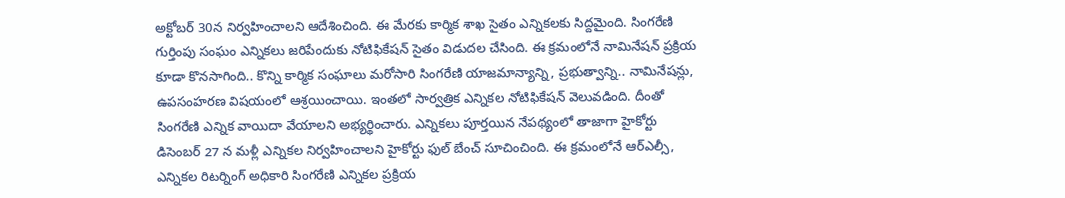అక్టోబర్ 30న నిర్వహించాలని ఆదేశించింది. ఈ మేరకు కార్మిక శాఖ సైతం ఎన్నికలకు సిద్దమైంది. సింగరేణి గుర్తింపు సంఘం ఎన్నికలు జరిపేందుకు నోటిఫికేషన్ సైతం విడుదల చేసింది. ఈ క్రమంలోనే నామినేషన్ ప్రక్రియ కూడా కొనసాగింది.. కొన్ని కార్మిక సంఘాలు మరోసారి సింగరేణి యాజమాన్యాన్ని, ప్రభుత్వాన్ని.. నామినేషన్లు, ఉపసంహరణ విషయంలో ఆశ్రయించాయి. ఇంతలో సార్వత్రిక ఎన్నికల నోటిఫికేషన్ వెలువడింది. దీంతో సింగరేణి ఎన్నిక వాయిదా వేయాలని అభ్యర్థించారు. ఎన్నికలు పూర్తయిన నేపథ్యంలో తాజాగా హైకోర్టు డిసెంబర్ 27 న మళ్లీ ఎన్నికల నిర్వహించాలని హైకోర్టు ఫుల్ బేంచ్ సూచించింది. ఈ క్రమంలోనే ఆర్ఎల్సీ, ఎన్నికల రిటర్నింగ్ అధికారి సింగరేణి ఎన్నికల ప్రక్రియ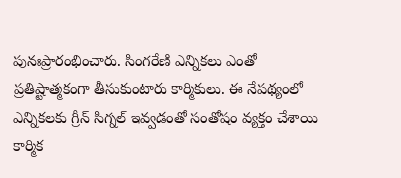పునఃప్రారంభించారు. సింగరేణి ఎన్నికలు ఎంతో ప్రతిష్టాత్మకంగా తీసుకుంటారు కార్మికులు. ఈ నేపథ్యంలో ఎన్నికలకు గ్రీన్ సిగ్నల్ ఇవ్వడంతో సంతోషం వ్యక్తం చేశాయి కార్మిక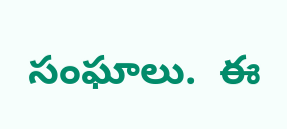సంఘాలు.  ఈ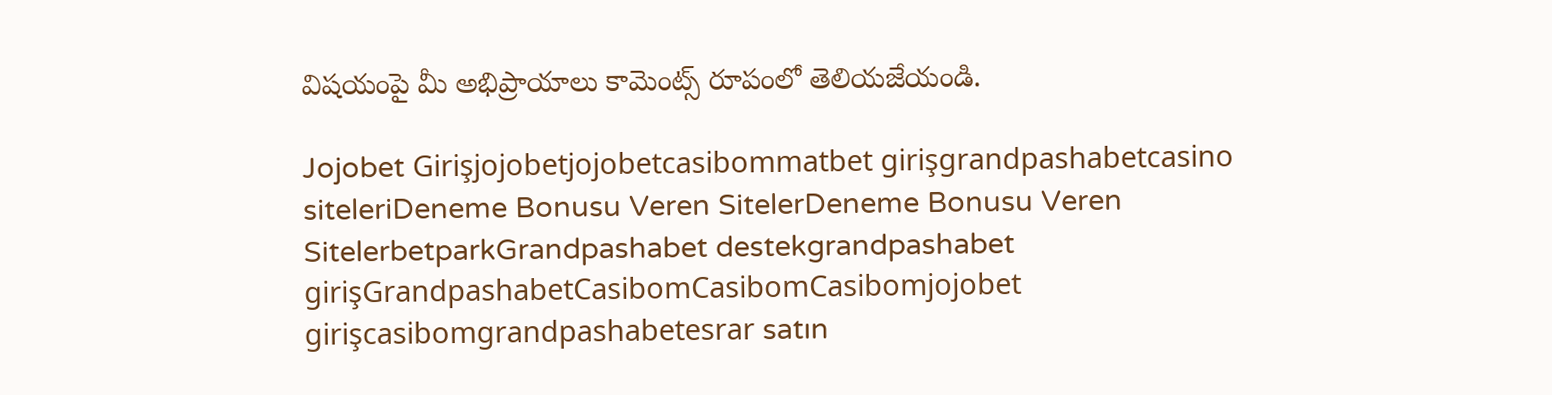విషయంపై మీ అభిప్రాయాలు కామెంట్స్ రూపంలో తెలియజేయండి.

Jojobet Girişjojobetjojobetcasibommatbet girişgrandpashabetcasino siteleriDeneme Bonusu Veren SitelerDeneme Bonusu Veren SitelerbetparkGrandpashabet destekgrandpashabet girişGrandpashabetCasibomCasibomCasibomjojobet girişcasibomgrandpashabetesrar satın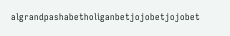algrandpashabetholiganbetjojobetjojobet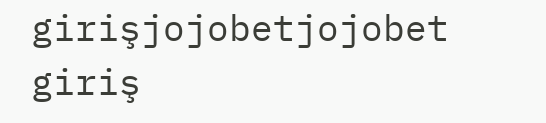girişjojobetjojobet giriş